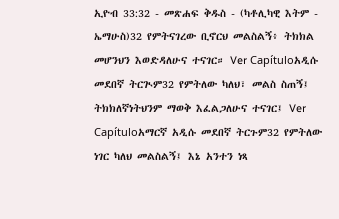ኢዮብ 33:32 - መጽሐፍ ቅዱስ - (ካቶሊካዊ እትም - ኤማሁስ)32 የምትናገረው ቢኖርህ መልስልኝ፥ ትክክል መሆንህን እወድዳለሁና ተናገር። Ver Capítuloአዲሱ መደበኛ ትርጒም32 የምትለው ካለህ፣ መልስ ስጠኝ፤ ትክክለኛነትህንም ማወቅ እፈልጋለሁና ተናገር፤ Ver Capítuloአማርኛ አዲሱ መደበኛ ትርጉም32 የምትለው ነገር ካለህ መልስልኝ፤ እኔ አንተን ነጻ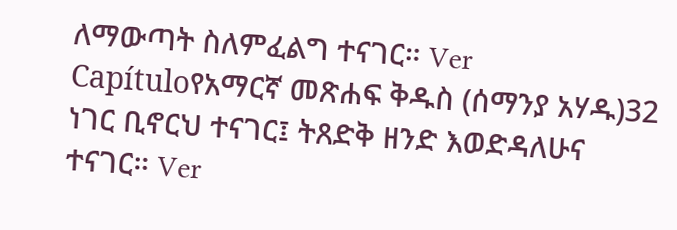ለማውጣት ስለምፈልግ ተናገር። Ver Capítuloየአማርኛ መጽሐፍ ቅዱስ (ሰማንያ አሃዱ)32 ነገር ቢኖርህ ተናገር፤ ትጸድቅ ዘንድ እወድዳለሁና ተናገር። Ver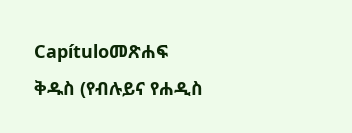Capítuloመጽሐፍ ቅዱስ (የብሉይና የሐዲስ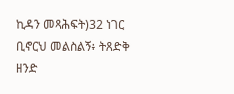ኪዳን መጻሕፍት)32 ነገር ቢኖርህ መልስልኝ፥ ትጸድቅ ዘንድ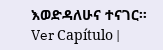እወድዳለሁና ተናገር። Ver Capítulo |